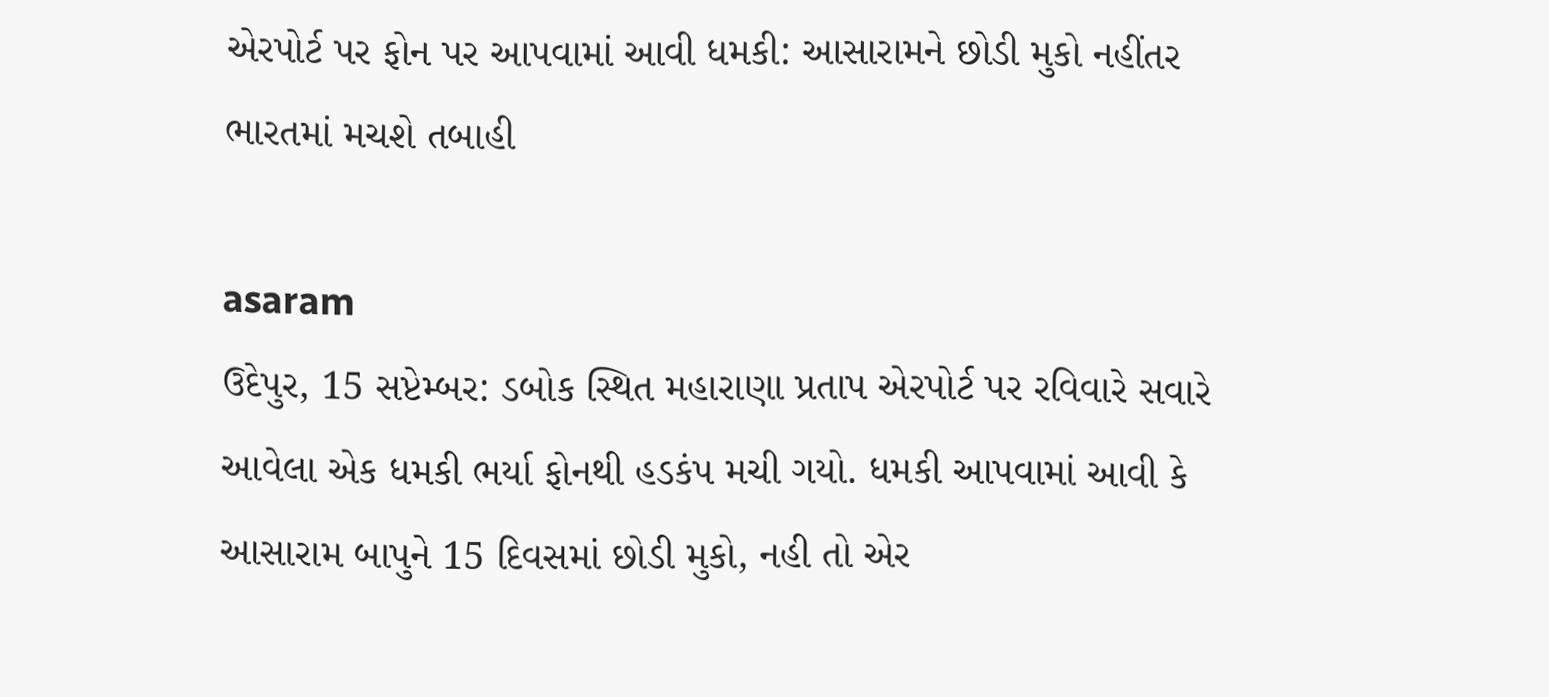એરપોર્ટ પર ફોન પર આપવામાં આવી ધમકી: આસારામને છોડી મુકો નહીંતર ભારતમાં મચશે તબાહી

asaram
ઉદેપુર, 15 સપ્ટેમ્બર: ડબોક સ્થિત મહારાણા પ્રતાપ એરપોર્ટ પર રવિવારે સવારે આવેલા એક ધમકી ભર્યા ફોનથી હડકંપ મચી ગયો. ધમકી આપવામાં આવી કે આસારામ બાપુને 15 દિવસમાં છોડી મુકો, નહી તો એર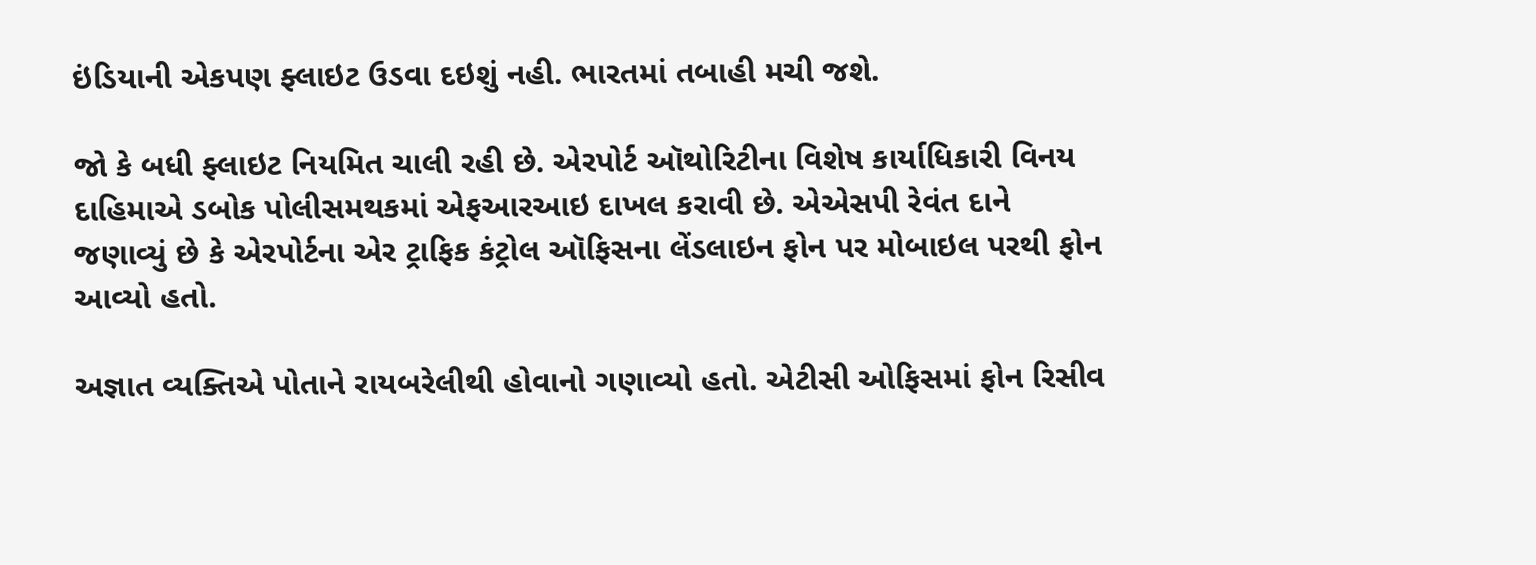ઇંડિયાની એકપણ ફ્લાઇટ ઉડવા દઇશું નહી. ભારતમાં તબાહી મચી જશે.

જો કે બધી ફ્લાઇટ નિયમિત ચાલી રહી છે. એરપોર્ટ ઑથોરિટીના વિશેષ કાર્યાધિકારી વિનય દાહિમાએ ડબોક પોલીસમથકમાં એફઆરઆઇ દાખલ કરાવી છે. એએસપી રેવંત દાને જણાવ્યું છે કે એરપોર્ટના એર ટ્રાફિક કંટ્રોલ ઑફિસના લેંડલાઇન ફોન પર મોબાઇલ પરથી ફોન આવ્યો હતો.

અજ્ઞાત વ્યક્તિએ પોતાને રાયબરેલીથી હોવાનો ગણાવ્યો હતો. એટીસી ઓફિસમાં ફોન રિસીવ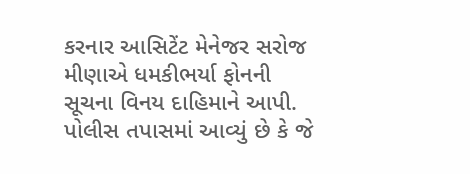કરનાર આસિટેંટ મેનેજર સરોજ મીણાએ ધમકીભર્યા ફોનની સૂચના વિનય દાહિમાને આપી. પોલીસ તપાસમાં આવ્યું છે કે જે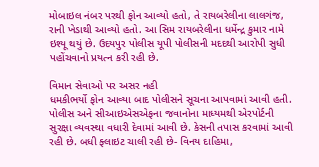મોબાઇલ નંબર પરથી ફોન આવ્યો હતો, તે રાયબરેલીના લાલગંજ, રાની ખેડાથી આવ્યો હતો. આ સિમ રાયબરેલીના ધર્મેન્દ્ર કુમાર નામે ઇશ્યૂ થયું છે. ઉદયપુર પોલીસ યૂપી પોલીસની મદદથી આરોપી સુધી પહોંચવાનો પ્રયત્ન કરી રહી છે.

વિમાન સેવાઓ પર અસર નહી
ધમકીભર્યો ફોન આવ્યા બાદ પોલીસને સૂચના આપવામાં આવી હતી. પોલીસ અને સીઆઇએસએફના જવાનોના માધ્યમથી એરપોર્ટની સુરક્ષા વ્યવસ્થા વધારી દેવામાં આવી છે. કેસની તપાસ કરવામાં આવી રહી છે. બધી ફ્લાઇટ ચાલી રહી છે- વિનય દાહિમા,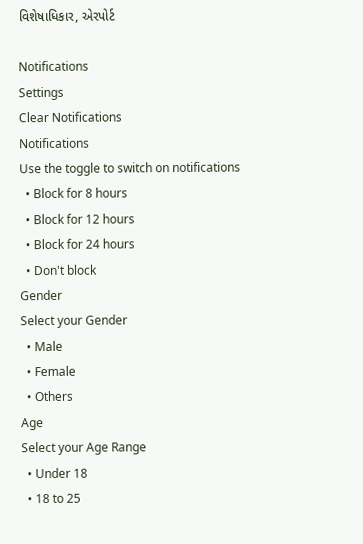વિશેષાધિકાર, એરપોર્ટ

Notifications
Settings
Clear Notifications
Notifications
Use the toggle to switch on notifications
  • Block for 8 hours
  • Block for 12 hours
  • Block for 24 hours
  • Don't block
Gender
Select your Gender
  • Male
  • Female
  • Others
Age
Select your Age Range
  • Under 18
  • 18 to 25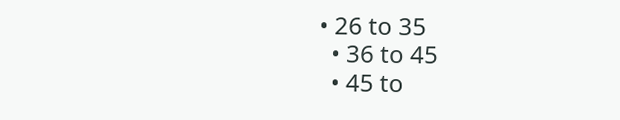• 26 to 35
  • 36 to 45
  • 45 to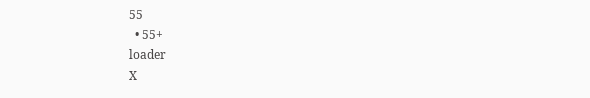55
  • 55+
loader
X